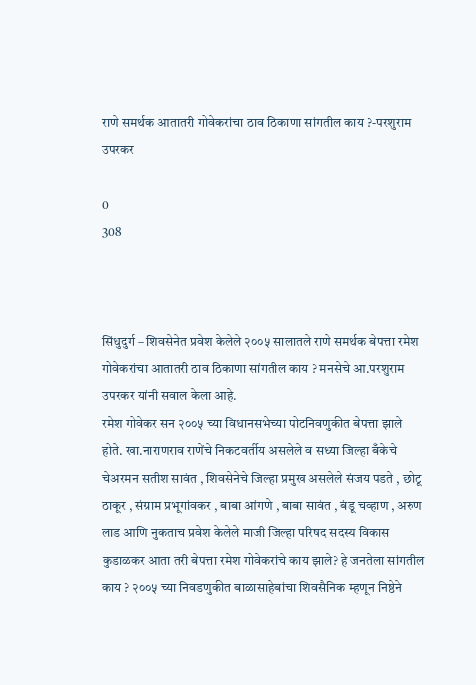राणे समर्थक आतातरी गोवेकरांचा ठाव ठिकाणा सांगतील काय ?-परशुराम उपरकर

0
308



सिंधुदुर्ग – शिवसेनेत प्रवेश केलेले २००५ सालातले राणे समर्थक बेपत्ता रमेश गोवेकरांचा आतातरी ठाव ठिकाणा सांगतील काय ? मनसेचे आ.परशुराम उपरकर यांनी सवाल केला आहे.
रमेश गोवेकर सन २००५ च्या विधानसभेच्या पोटनिवणुकीत बेपत्ता झाले होते. खा.नाराणराव राणेंचे निकटवर्तीय असलेले व सध्या जिल्हा बँकेचे चेअरमन सतीश सावंत , शिवसेनेचे जिल्हा प्रमुख असलेले संजय पडते , छोटू ठाकूर , संग्राम प्रभूगांवकर , बाबा आंगणे , बाबा सावंत , बंडू चव्हाण , अरुण लाड आणि नुकताच प्रवेश केलेले माजी जिल्हा परिषद सदस्य विकास कुडाळकर आता तरी बेपत्ता रमेश गोवेकरांचे काय झाले? हे जनतेला सांगतील काय ? २००५ च्या निवडणुकीत बाळासाहेबांचा शिवसैनिक म्हणून निष्ठेने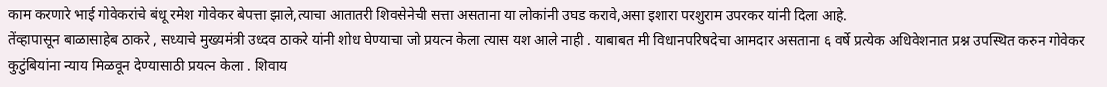काम करणारे भाई गोवेकरांचे बंधू रमेश गोवेकर बेपत्ता झाले,त्याचा आतातरी शिवसेनेची सत्ता असताना या लोकांनी उघड करावे,असा इशारा परशुराम उपरकर यांनी दिला आहे.
तेंव्हापासून बाळासाहेब ठाकरे , सध्याचे मुख्यमंत्री उध्दव ठाकरे यांनी शोध घेण्याचा जो प्रयत्न केला त्यास यश आले नाही . याबाबत मी विधानपरिषदेचा आमदार असताना ६ वर्षे प्रत्येक अधिवेशनात प्रश्न उपस्थित करुन गोवेकर कुटुंबियांना न्याय मिळवून देण्यासाठी प्रयत्न केला . शिवाय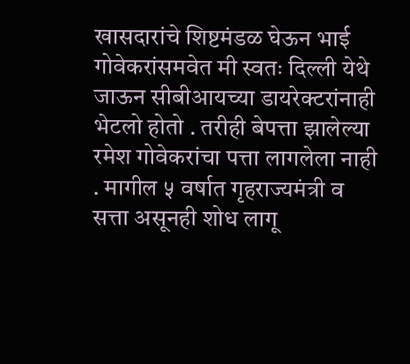खासदारांचे शिष्टमंडळ घेऊन भाई गोवेकरांसमवेत मी स्वतः दिल्ली येथे जाऊन सीबीआयच्या डायरेक्टरांनाही भेटलो होतो . तरीही बेपत्ता झालेल्या रमेश गोवेकरांचा पत्ता लागलेला नाही . मागील ५ वर्षात गृहराज्यमंत्री व सत्ता असूनही शोध लागू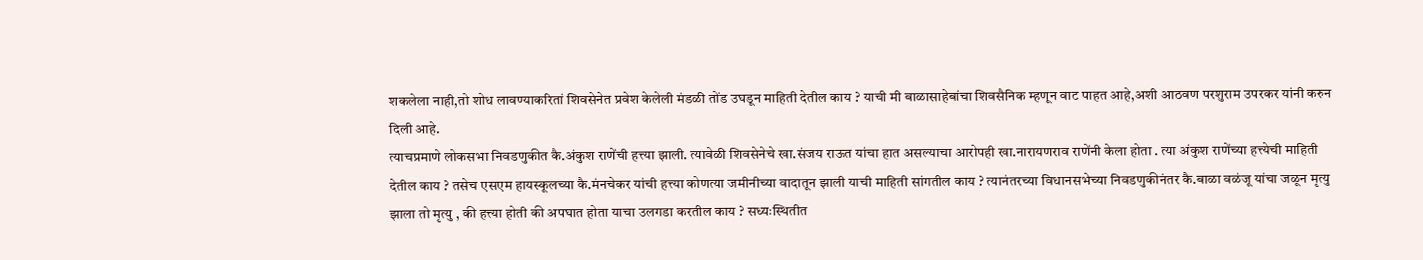शकलेला नाही,तो शोध लावण्याकरितां शिवसेनेत प्रवेश केलेली मंडळी तोंड उघडून माहिती देतील काय ? याची मी बाळासाहेबांचा शिवसैनिक म्हणून वाट पाहत आहे,अशी आठवण परशुराम उपरकर यांनी करुन दिली आहे.
त्याचप्रमाणे लोकसभा निवडणुकीत कै.अंकुश राणेंची हत्त्या झाली. त्यावेळी शिवसेनेचे खा.संजय राऊत यांचा हात असल्याचा आरोपही खा.नारायणराव राणेंनी केला होता . त्या अंकुश राणेंच्या हत्त्येची माहिती देतील काय ? तसेच एसएम हायस्कूलच्या कै.मंनचेकर यांची हत्त्या कोणत्या जमीनीच्या वादातून झाली याची माहिती सांगतील काय ? त्यानंतरच्या विधानसभेच्या निवडणुकीनंतर कै.बाळा वळंजू यांचा जळून मृत्यु झाला तो मृत्यु , की हत्त्या होती की अपघात होता याचा उलगडा करतील काय ? सध्यःस्थितीत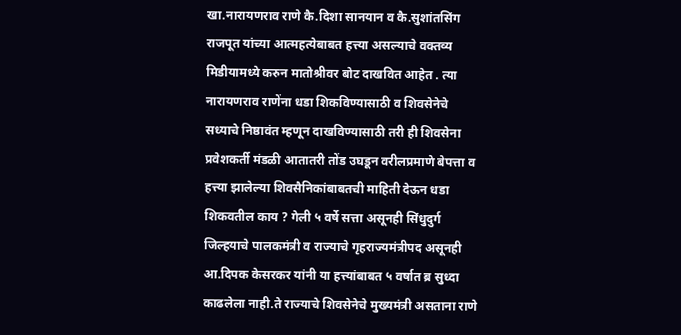खा.नारायणराव राणे कै.दिशा सानयान व कै.सुशांतसिंग राजपूत यांच्या आत्महत्येबाबत हत्त्या असल्याचे वक्तव्य मिडीयामध्ये करुन मातोश्रीवर बोट दाखवित आहेत . त्या नारायणराव राणेंना धडा शिकविण्यासाठी व शिवसेनेचे सध्याचे निष्ठावंत म्हणून दाखविण्यासाठी तरी ही शिवसेना प्रवेशकर्ती मंडळी आतातरी तोंड उघडून वरीलप्रमाणे बेपत्ता व हत्त्या झालेल्या शिवसैनिकांबाबतची माहिती देऊन धडा शिकवतील काय ? गेली ५ वर्षे सत्ता असूनही सिंधुदुर्ग जिल्हयाचे पालकमंत्री व राज्याचे गृहराज्यमंत्रीपद असूनही आ.दिपक केसरकर यांनी या हत्त्यांबाबत ५ वर्षात ब्र सुध्दा काढलेला नाही.ते राज्याचे शिवसेनेचे मुख्यमंत्री असताना राणे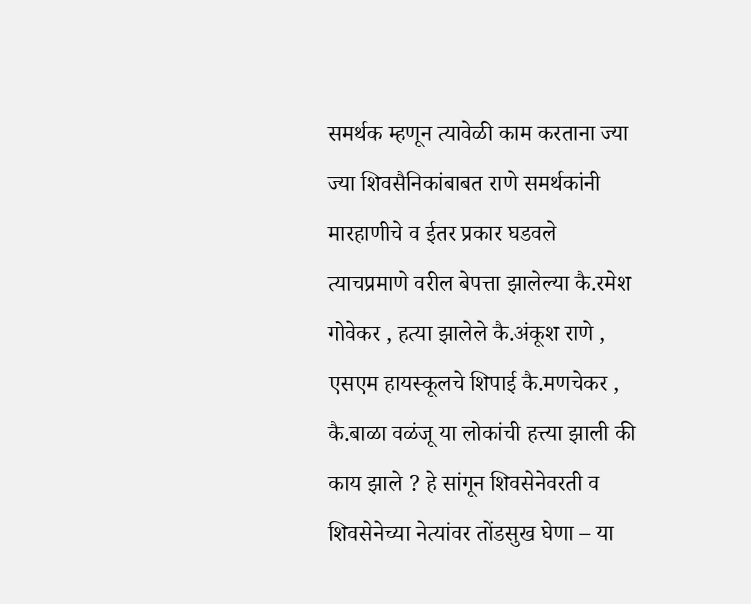समर्थक म्हणून त्यावेळी काम करताना ज्या ज्या शिवसैनिकांबाबत राणे समर्थकांनी मारहाणीचे व ईतर प्रकार घडवले त्याचप्रमाणे वरील बेपत्ता झालेल्या कै.रमेश गोवेकर , हत्या झालेले कै.अंकूश राणे , एसएम हायस्कूलचे शिपाई कै.मणचेकर , कै.बाळा वळंजू या लोकांची हत्त्या झाली की काय झाले ? हे सांगून शिवसेनेवरती व शिवसेनेच्या नेत्यांवर तोंडसुख घेणा – या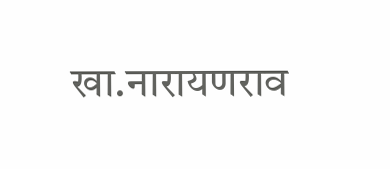खा.नारायणराव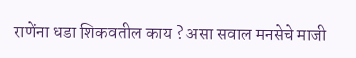राणेंना धडा शिकवतील काय ? असा सवाल मनसेचे माजी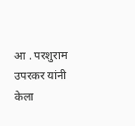आ . परशुराम उपरकर यांनी केला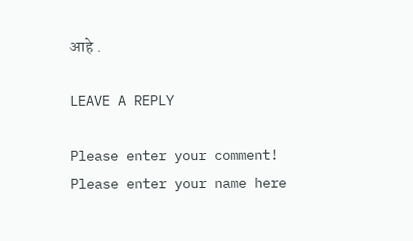आहे .

LEAVE A REPLY

Please enter your comment!
Please enter your name here